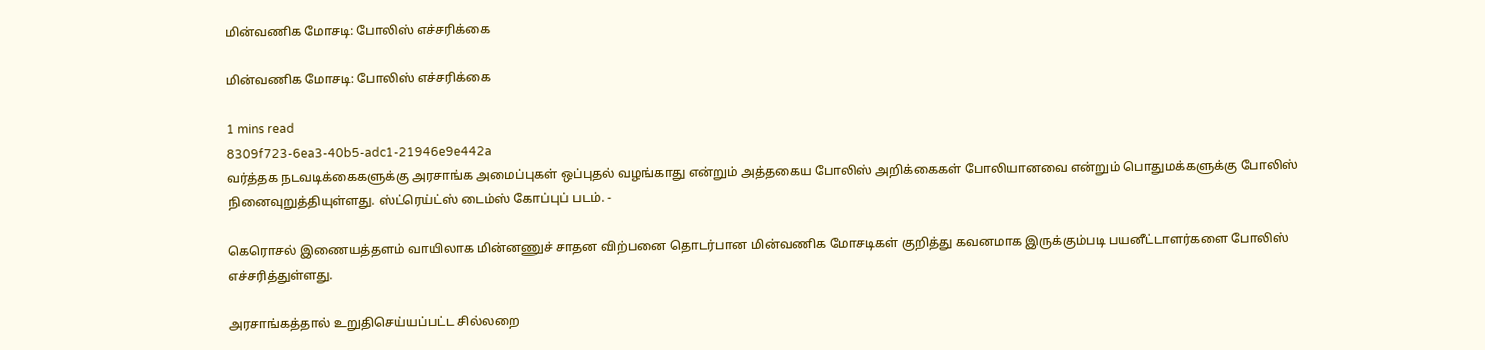மின்வணிக மோசடி: போலிஸ் எச்சரிக்கை

மின்வணிக மோசடி: போலிஸ் எச்சரிக்கை

1 mins read
8309f723-6ea3-40b5-adc1-21946e9e442a
வர்த்தக நடவடிக்கைகளுக்கு அரசாங்க அமைப்புகள் ஒப்புதல் வழங்காது என்றும் அத்தகைய போலிஸ் அறிக்கைகள் போலியானவை என்றும் பொதுமக்களுக்கு போலிஸ் நினைவுறுத்தியுள்ளது. ஸ்ட்ரெய்ட்ஸ் டைம்ஸ் கோப்புப் படம். -

கெரொசல் இணையத்தளம் வாயிலாக மின்னணுச் சாதன விற்பனை தொடர்பான மின்வணிக மோசடிகள் குறித்து கவனமாக இருக்கும்படி பயனீட்டாளர்களை போலிஸ் எச்சரித்துள்ளது.

அரசாங்கத்தால் உறுதிசெய்யப்பட்ட சில்லறை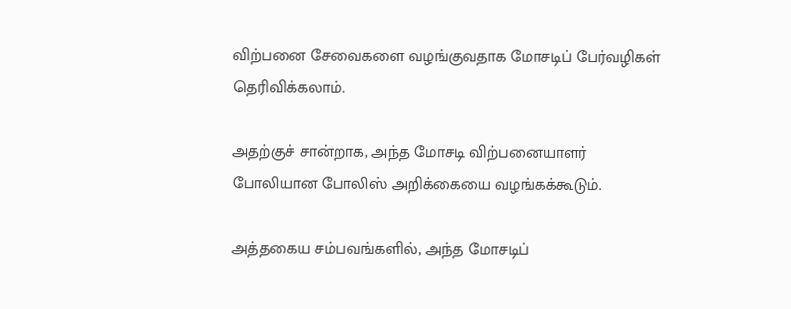விற்பனை சேவைகளை வழங்குவதாக மோசடிப் பேர்வழிகள் தெரிவிக்கலாம்.

அதற்குச் சான்றாக, அந்த மோசடி விற்பனையாளர் போலியான போலிஸ் அறிக்கையை வழங்கக்கூடும்.

அத்தகைய சம்பவங்களில், அந்த மோசடிப்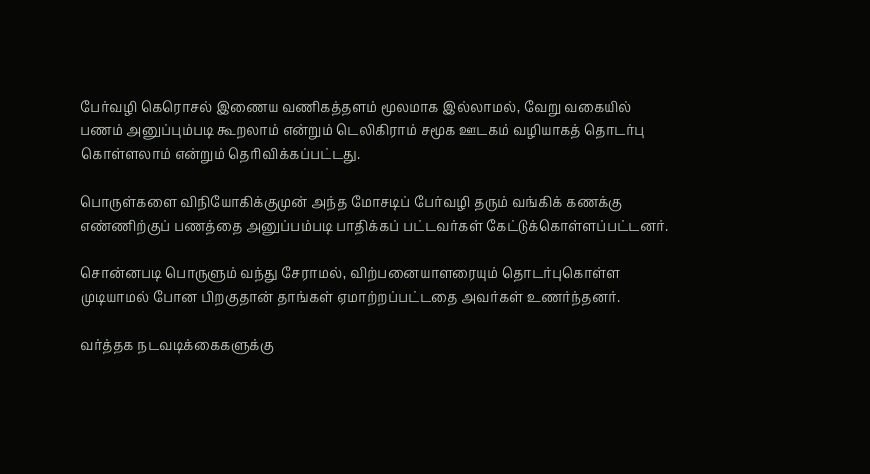பேர்வழி கெரொசல் இணைய வணிகத்தளம் மூலமாக இல்லாமல், வேறு வகையில் பணம் அனுப்பும்படி கூறலாம் என்றும் டெலிகிராம் சமூக ஊடகம் வழியாகத் தொடர்பு கொள்ளலாம் என்றும் தெரிவிக்கப்பட்டது.

பொருள்களை விநியோகிக்குமுன் அந்த மோசடிப் பேர்வழி தரும் வங்கிக் கணக்கு எண்ணிற்குப் பணத்தை அனுப்பம்படி பாதிக்கப் பட்டவர்கள் கேட்டுக்கொள்ளப்பட்டனர்.

சொன்னபடி பொருளும் வந்து சேராமல், விற்பனையாளரையும் தொடர்புகொள்ள முடியாமல் போன பிறகுதான் தாங்கள் ஏமாற்றப்பட்டதை அவர்கள் உணர்ந்தனர்.

வர்த்தக நடவடிக்கைகளுக்கு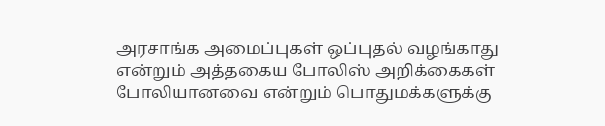அரசாங்க அமைப்புகள் ஒப்புதல் வழங்காது என்றும் அத்தகைய போலிஸ் அறிக்கைகள் போலியானவை என்றும் பொதுமக்களுக்கு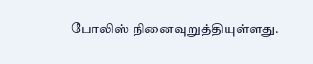போலிஸ் நினைவுறுத்தியுள்ளது.